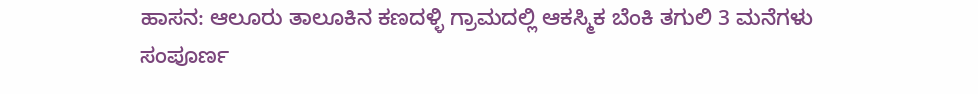ಹಾಸನ: ಆಲೂರು ತಾಲೂಕಿನ ಕಣದಳ್ಳಿ ಗ್ರಾಮದಲ್ಲಿ ಆಕಸ್ಮಿಕ ಬೆಂಕಿ ತಗುಲಿ 3 ಮನೆಗಳು ಸಂಪೂರ್ಣ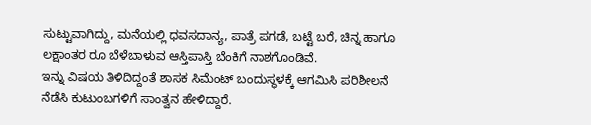ಸುಟ್ಟುವಾಗಿದ್ದು, ಮನೆಯಲ್ಲಿ ಧವಸದಾನ್ಯ, ಪಾತ್ರೆ ಪಗಡೆ, ಬಟ್ಟೆ ಬರೆ, ಚಿನ್ನ ಹಾಗೂ ಲಕ್ಷಾಂತರ ರೂ ಬೆಳೆಬಾಳುವ ಆಸ್ತಿಪಾಸ್ತಿ ಬೆಂಕಿಗೆ ನಾಶಗೊಂಡಿವೆ.
ಇನ್ನು ವಿಷಯ ತಿಳಿದಿದ್ದಂತೆ ಶಾಸಕ ಸಿಮೆಂಟ್ ಬಂದುಸ್ಥಳಕ್ಕೆ ಆಗಮಿಸಿ ಪರಿಶೀಲನೆ ನೆಡೆಸಿ ಕುಟುಂಬಗಳಿಗೆ ಸಾಂತ್ವನ ಹೇಳಿದ್ದಾರೆ.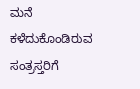ಮನೆ ಕಳೆದುಕೊಂಡಿರುವ ಸಂತ್ರಸ್ತರಿಗೆ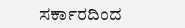ಸರ್ಕಾರದಿಂದ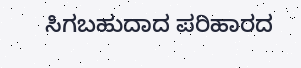ಸಿಗಬಹುದಾದ ಪರಿಹಾರದ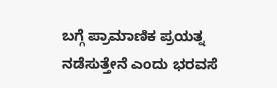ಬಗ್ಗೆ ಪ್ರಾಮಾಣಿಕ ಪ್ರಯತ್ನ ನಡೆಸುತ್ತೇನೆ ಎಂದು ಭರವಸೆ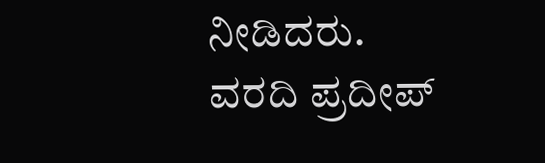ನೀಡಿದರು.
ವರದಿ ಪ್ರದೀಪ್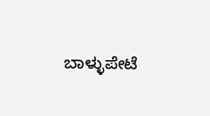ಬಾಳ್ಳುಪೇಟೆ